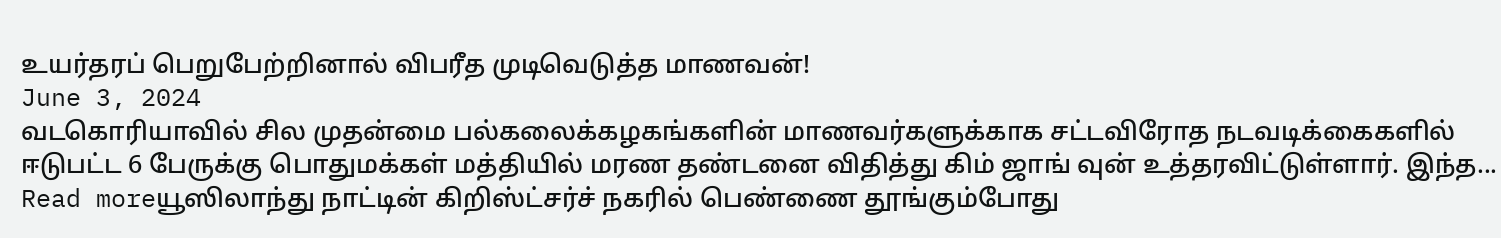உயர்தரப் பெறுபேற்றினால் விபரீத முடிவெடுத்த மாணவன்!
June 3, 2024
வடகொரியாவில் சில முதன்மை பல்கலைக்கழகங்களின் மாணவர்களுக்காக சட்டவிரோத நடவடிக்கைகளில் ஈடுபட்ட 6 பேருக்கு பொதுமக்கள் மத்தியில் மரண தண்டனை விதித்து கிம் ஜாங் வுன் உத்தரவிட்டுள்ளார். இந்த...
Read moreயூஸிலாந்து நாட்டின் கிறிஸ்ட்சர்ச் நகரில் பெண்ணை தூங்கும்போது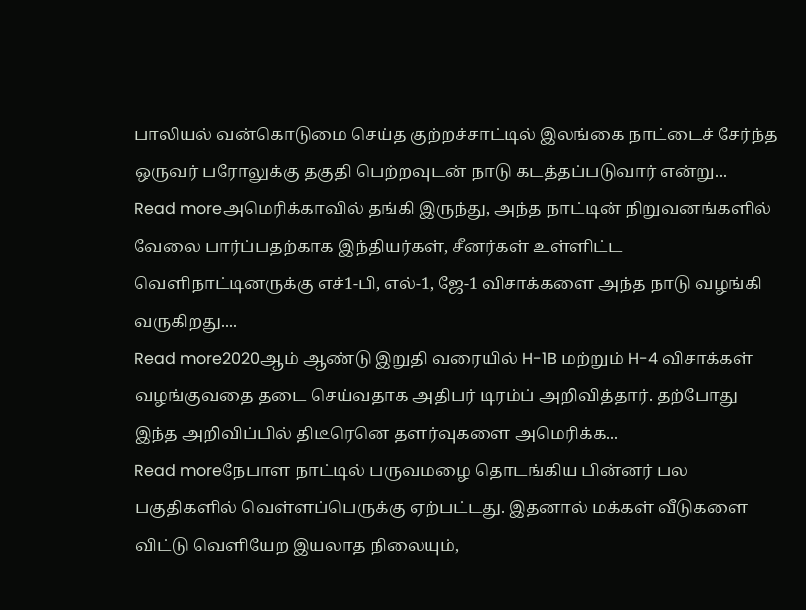பாலியல் வன்கொடுமை செய்த குற்றச்சாட்டில் இலங்கை நாட்டைச் சேர்ந்த ஒருவர் பரோலுக்கு தகுதி பெற்றவுடன் நாடு கடத்தப்படுவார் என்று...
Read moreஅமெரிக்காவில் தங்கி இருந்து, அந்த நாட்டின் நிறுவனங்களில் வேலை பார்ப்பதற்காக இந்தியர்கள், சீனர்கள் உள்ளிட்ட வெளிநாட்டினருக்கு எச்1-பி, எல்-1, ஜே-1 விசாக்களை அந்த நாடு வழங்கி வருகிறது....
Read more2020ஆம் ஆண்டு இறுதி வரையில் H-1B மற்றும் H-4 விசாக்கள் வழங்குவதை தடை செய்வதாக அதிபர் டிரம்ப் அறிவித்தார். தற்போது இந்த அறிவிப்பில் திடீரெனெ தளர்வுகளை அமெரிக்க...
Read moreநேபாள நாட்டில் பருவமழை தொடங்கிய பின்னர் பல பகுதிகளில் வெள்ளப்பெருக்கு ஏற்பட்டது. இதனால் மக்கள் வீடுகளை விட்டு வெளியேற இயலாத நிலையும்,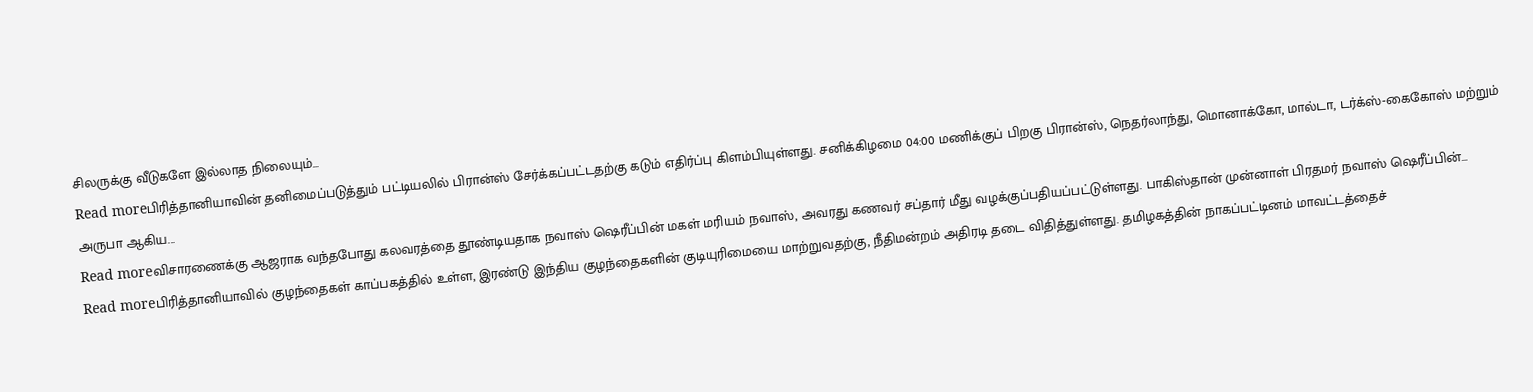சிலருக்கு வீடுகளே இல்லாத நிலையும்...
Read moreபிரித்தானியாவின் தனிமைப்படுத்தும் பட்டியலில் பிரான்ஸ் சேர்க்கப்பட்டதற்கு கடும் எதிர்ப்பு கிளம்பியுள்ளது. சனிக்கிழமை 04:00 மணிக்குப் பிறகு பிரான்ஸ், நெதர்லாந்து, மொனாக்கோ, மால்டா, டர்க்ஸ்-கைகோஸ் மற்றும் அருபா ஆகிய...
Read moreவிசாரணைக்கு ஆஜராக வந்தபோது கலவரத்தை தூண்டியதாக நவாஸ் ஷெரீப்பின் மகள் மரியம் நவாஸ், அவரது கணவர் சப்தார் மீது வழக்குப்பதியப்பட்டுள்ளது. பாகிஸ்தான் முன்னாள் பிரதமர் நவாஸ் ஷெரீப்பின்...
Read moreபிரித்தானியாவில் குழந்தைகள் காப்பகத்தில் உள்ள, இரண்டு இந்திய குழந்தைகளின் குடியுரிமையை மாற்றுவதற்கு, நீதிமன்றம் அதிரடி தடை விதித்துள்ளது. தமிழகத்தின் நாகப்பட்டினம் மாவட்டத்தைச்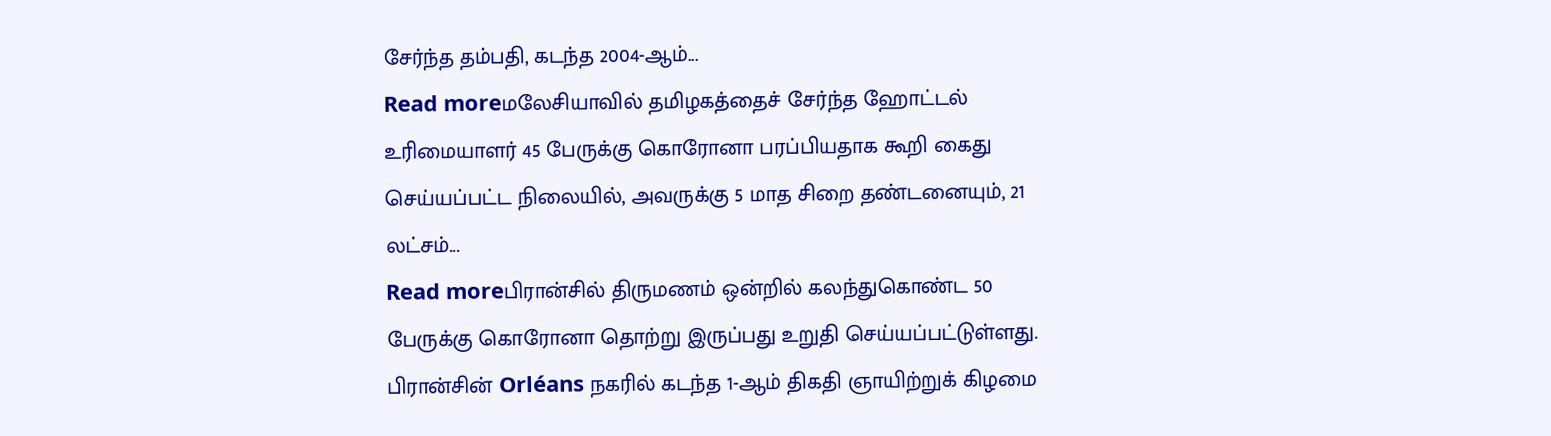சேர்ந்த தம்பதி, கடந்த 2004-ஆம்...
Read moreமலேசியாவில் தமிழகத்தைச் சேர்ந்த ஹோட்டல் உரிமையாளர் 45 பேருக்கு கொரோனா பரப்பியதாக கூறி கைது செய்யப்பட்ட நிலையில், அவருக்கு 5 மாத சிறை தண்டனையும், 21 லட்சம்...
Read moreபிரான்சில் திருமணம் ஒன்றில் கலந்துகொண்ட 50 பேருக்கு கொரோனா தொற்று இருப்பது உறுதி செய்யப்பட்டுள்ளது. பிரான்சின் Orléans நகரில் கடந்த 1-ஆம் திகதி ஞாயிற்றுக் கிழமை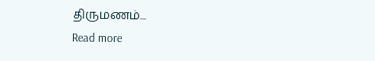திருமணம்...
Read more